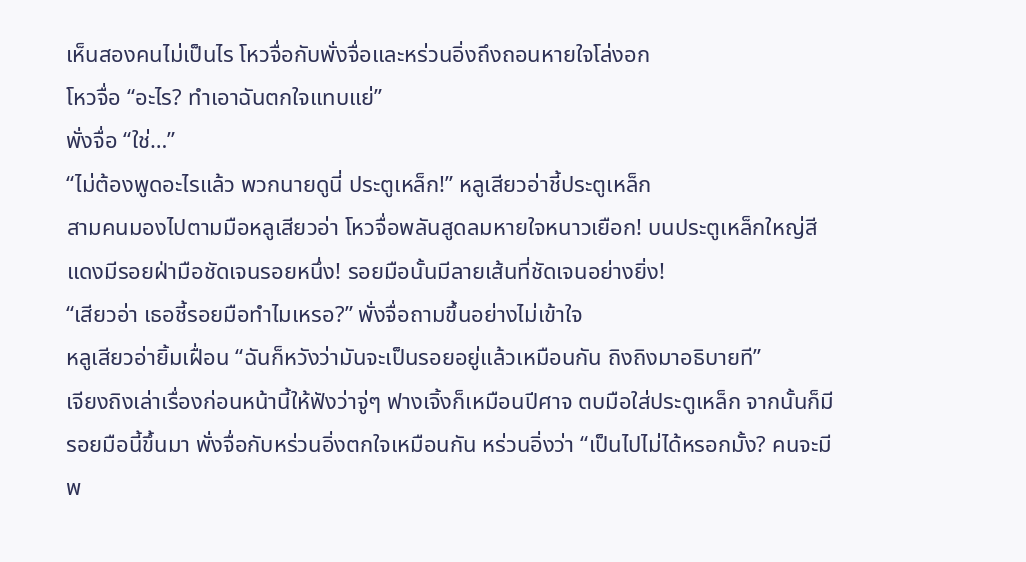เห็นสองคนไม่เป็นไร โหวจื่อกับพั่งจื่อและหร่วนอิ่งถึงถอนหายใจโล่งอก
โหวจื่อ “อะไร? ทำเอาฉันตกใจแทบแย่”
พั่งจื่อ “ใช่…”
“ไม่ต้องพูดอะไรแล้ว พวกนายดูนี่ ประตูเหล็ก!” หลูเสียวอ่าชี้ประตูเหล็ก
สามคนมองไปตามมือหลูเสียวอ่า โหวจื่อพลันสูดลมหายใจหนาวเยือก! บนประตูเหล็กใหญ่สีแดงมีรอยฝ่ามือชัดเจนรอยหนึ่ง! รอยมือนั้นมีลายเส้นที่ชัดเจนอย่างยิ่ง!
“เสียวอ่า เธอชี้รอยมือทำไมเหรอ?” พั่งจื่อถามขึ้นอย่างไม่เข้าใจ
หลูเสียวอ่ายิ้มเฝื่อน “ฉันก็หวังว่ามันจะเป็นรอยอยู่แล้วเหมือนกัน ถิงถิงมาอธิบายที”
เจียงถิงเล่าเรื่องก่อนหน้านี้ให้ฟังว่าจู่ๆ ฟางเจิ้งก็เหมือนปีศาจ ตบมือใส่ประตูเหล็ก จากนั้นก็มีรอยมือนี้ขึ้นมา พั่งจื่อกับหร่วนอิ่งตกใจเหมือนกัน หร่วนอิ่งว่า “เป็นไปไม่ได้หรอกมั้ง? คนจะมีพ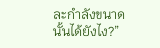ละกำลังขนาดนั้นได้ยังไง?”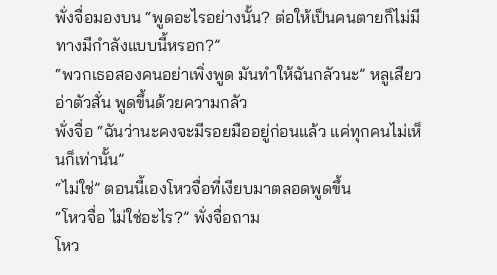พั่งจื่อมองบน “พูดอะไรอย่างนั้น? ต่อให้เป็นคนตายก็ไม่มีทางมีกำลังแบบนี้หรอก?”
“พวกเธอสองคนอย่าเพิ่งพูด มันทำให้ฉันกลัวนะ” หลูเสียวอ่าตัวสั่น พูดขึ้นด้วยความกลัว
พั่งจื่อ “ฉันว่านะคงจะมีรอยมืออยู่ก่อนแล้ว แค่ทุกคนไม่เห็นก็เท่านั้น”
“ไม่ใช่” ตอนนี้เองโหวจื่อที่เงียบมาตลอดพูดขึ้น
“โหวจื่อ ไม่ใช่อะไร?” พั่งจื่อถาม
โหว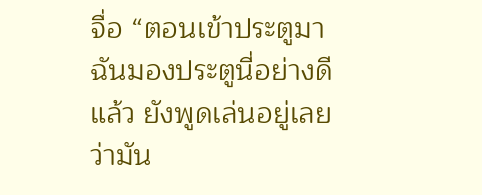จื่อ “ตอนเข้าประตูมาฉันมองประตูนี่อย่างดีแล้ว ยังพูดเล่นอยู่เลยว่ามัน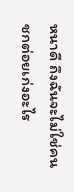หนาดี ถึงฉันจะไม่ใช่คนชกต่อยเก่งอะไร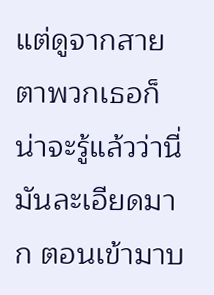แต่ดูจากสายตาพวกเธอก็น่าจะรู้แล้วว่านี่มันละเอียดมาก ตอนเข้ามาบ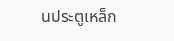นประตูเหล็ก